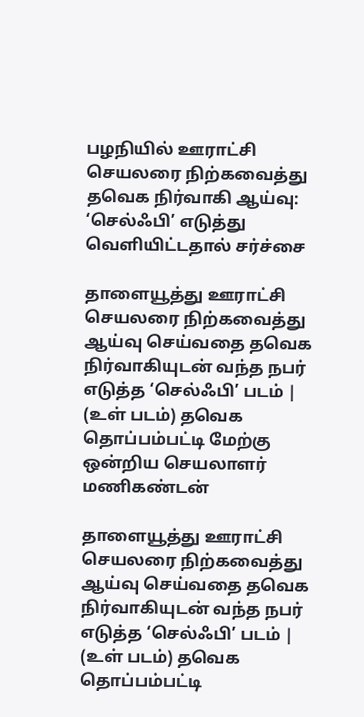பழநியில் ஊராட்சி செயலரை நிற்கவைத்து தவெக நிர்வாகி ஆய்வு: ‘செல்ஃபி’ எடுத்து வெளியிட்டதால் சர்ச்சை

தாளையூத்து ஊராட்சி செயலரை நிற்கவைத்து ஆய்வு செய்வதை தவெக நிர்வாகியுடன் வந்த நபர் எடுத்த ‘செல்ஃபி’ படம் | (உள் படம்) தவெக தொப்பம்பட்டி மேற்கு ஒன்றிய செயலாளர் மணிகண்டன்

தாளையூத்து ஊராட்சி செயலரை நிற்கவைத்து ஆய்வு செய்வதை தவெக நிர்வாகியுடன் வந்த நபர் எடுத்த ‘செல்ஃபி’ படம் | (உள் படம்) தவெக தொப்பம்பட்டி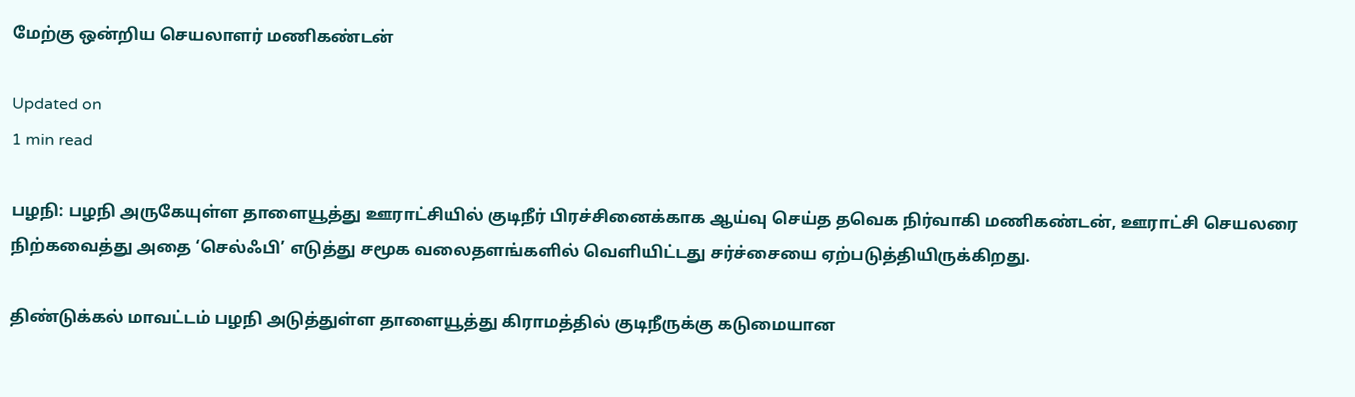மேற்கு ஒன்றிய செயலாளர் மணிகண்டன்

Updated on
1 min read

பழநி: பழநி அருகேயுள்ள தாளையூத்து ஊராட்சியில் குடிநீர் பிரச்சினைக்காக ஆய்வு செய்த தவெக நிர்வாகி மணிகண்டன், ஊராட்சி செயலரை நிற்கவைத்து அதை ‘செல்ஃபி’ எடுத்து சமூக வலைதளங்களில் வெளியிட்டது சர்ச்சையை ஏற்படுத்தியிருக்கிறது.

திண்டுக்கல் மாவட்டம் பழநி அடுத்துள்ள தாளையூத்து கிராமத்தில் குடிநீருக்கு கடுமையான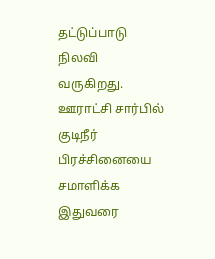தட்டுப்பாடு நிலவி வருகிறது. ஊராட்சி சார்பில் குடிநீர் பிரச்சினையை சமாளிக்க இதுவரை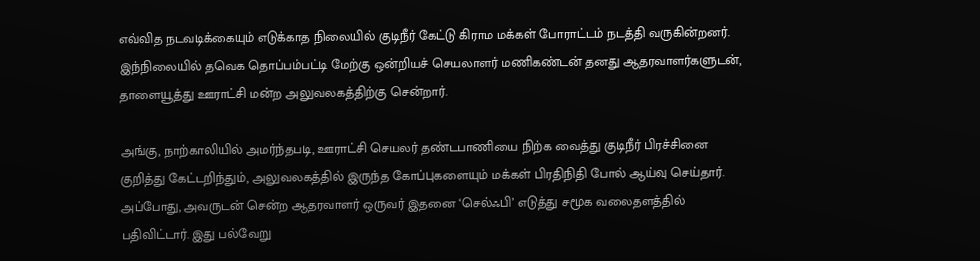எவ்வித நடவடிக்கையும் எடுக்காத நிலையில் குடிநீர் கேட்டு கிராம மக்கள் போராட்டம் நடத்தி வருகின்றனர். இந்நிலையில் தவெக தொப்பம்பட்டி மேற்கு ஒன்றியச் செயலாளர் மணிகண்டன் தனது ஆதரவாளர்களுடன், தாளையூத்து ஊராட்சி மன்ற அலுவலகத்திற்கு சென்றார்.

அங்கு, நாற்காலியில் அமர்ந்தபடி, ஊராட்சி செயலர் தண்டபாணியை நிற்க வைத்து குடிநீர் பிரச்சினை குறித்து கேட்டறிந்தும், அலுவலகத்தில் இருந்த கோப்புகளையும் மக்கள் பிரதிநிதி போல் ஆய்வு செய்தார். அப்போது, அவருடன் சென்ற ஆதரவாளர் ஒருவர் இதனை ‘செல்ஃபி’ எடுத்து சமூக வலைதளத்தில் பதிவிட்டார். இது பல்வேறு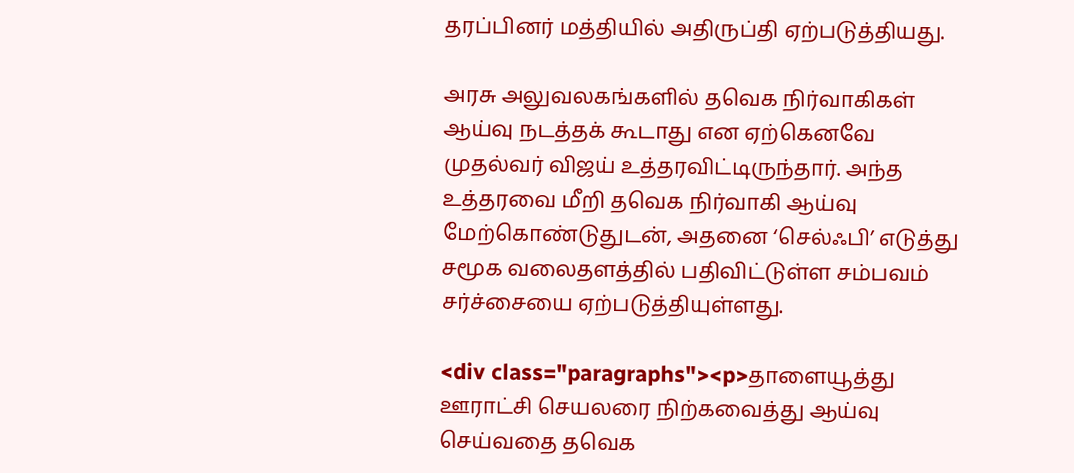தரப்பினர் மத்தியில் அதிருப்தி ஏற்படுத்தியது.

அரசு அலுவலகங்களில் தவெக நிர்வாகிகள் ஆய்வு நடத்தக் கூடாது என ஏற்கெனவே முதல்வர் விஜய் உத்தரவிட்டிருந்தார். அந்த உத்தரவை மீறி தவெக நிர்வாகி ஆய்வு மேற்கொண்டுதுடன், அதனை ‘செல்ஃபி’ எடுத்து சமூக வலைதளத்தில் பதிவிட்டுள்ள சம்பவம் சர்ச்சையை ஏற்படுத்தியுள்ளது.

<div class="paragraphs"><p>தாளையூத்து ஊராட்சி செயலரை நிற்கவைத்து ஆய்வு செய்வதை தவெக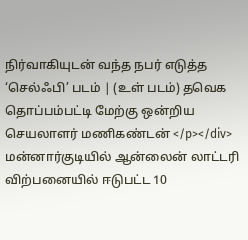நிர்வாகியுடன் வந்த நபர் எடுத்த ‘செல்ஃபி’ படம் | (உள் படம்) தவெக தொப்பம்பட்டி மேற்கு ஒன்றிய செயலாளர் மணிகண்டன் </p></div>
மன்னார்குடியில் ஆன்லைன் லாட்டரி விற்பனையில் ஈடுபட்ட 10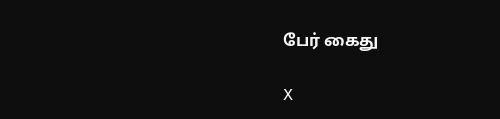பேர் கைது

X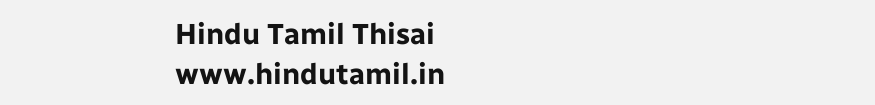Hindu Tamil Thisai
www.hindutamil.in